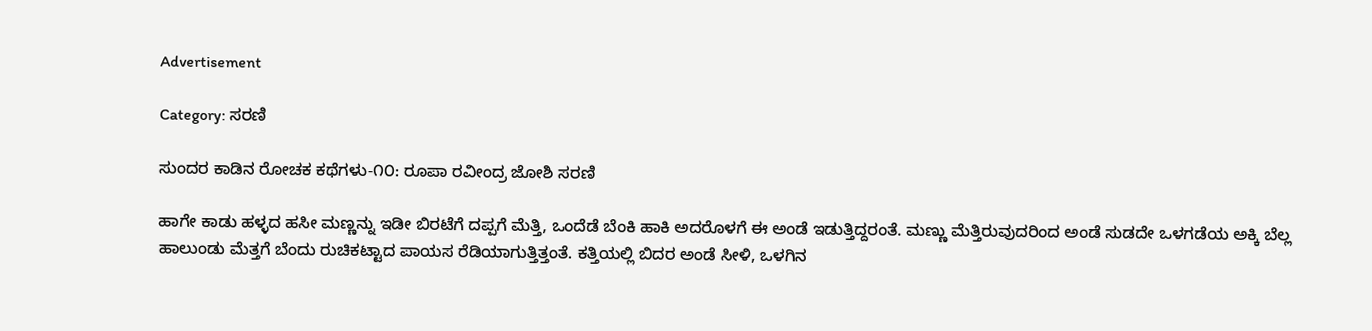Advertisement

Category: ಸರಣಿ

ಸುಂದರ ಕಾಡಿನ ರೋಚಕ ಕಥೆಗಳು-೧೦: ರೂಪಾ ರವೀಂದ್ರ ಜೋಶಿ ಸರಣಿ

ಹಾಗೇ ಕಾಡು ಹಳ್ಳದ ಹಸೀ ಮಣ್ಣನ್ನು ಇಡೀ ಬಿರಟೆಗೆ ದಪ್ಪಗೆ ಮೆತ್ತಿ, ಒಂದೆಡೆ ಬೆಂಕಿ ಹಾಕಿ ಅದರೊಳಗೆ ಈ ಅಂಡೆ ಇಡುತ್ತಿದ್ದರಂತೆ. ಮಣ್ಣು ಮೆತ್ತಿರುವುದರಿಂದ ಅಂಡೆ ಸುಡದೇ ಒಳಗಡೆಯ ಅಕ್ಕಿ ಬೆಲ್ಲ ಹಾಲುಂಡು ಮೆತ್ತಗೆ ಬೆಂದು ರುಚಿಕಟ್ಟಾದ ಪಾಯಸ ರೆಡಿಯಾಗುತ್ತಿತ್ತಂತೆ. ಕತ್ತಿಯಲ್ಲಿ ಬಿದರ ಅಂಡೆ ಸೀಳಿ, ಒಳಗಿನ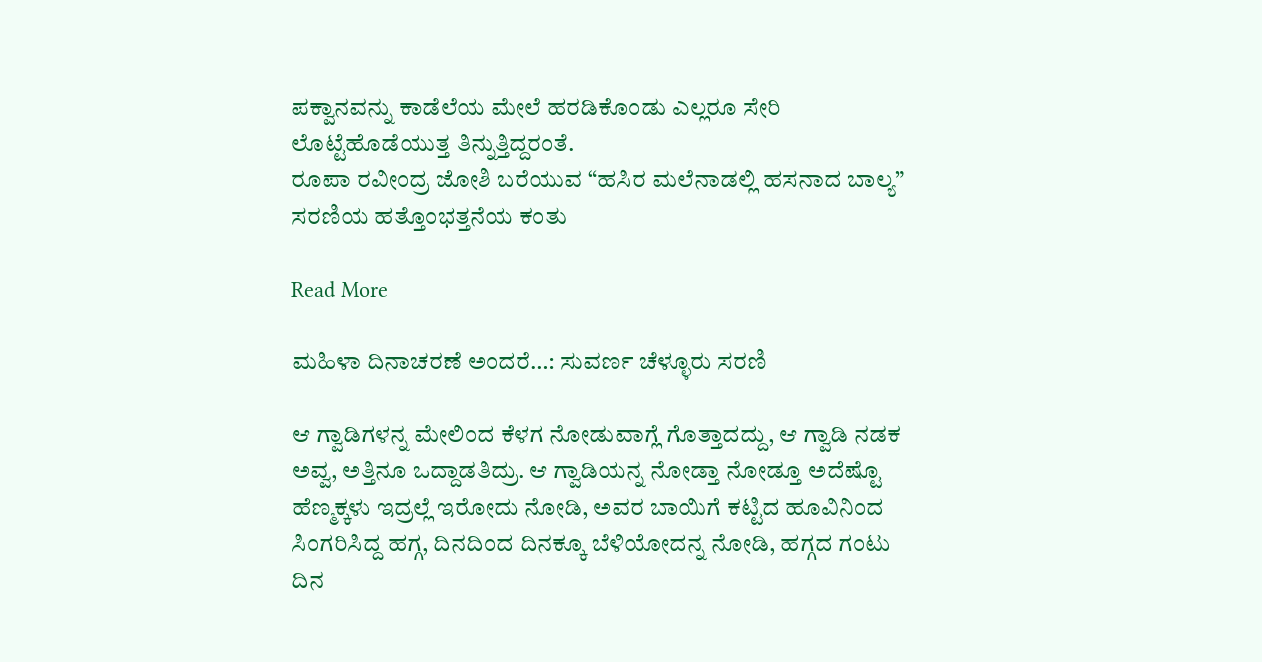ಪಕ್ವಾನವನ್ನು ಕಾಡೆಲೆಯ ಮೇಲೆ ಹರಡಿಕೊಂಡು ಎಲ್ಲರೂ ಸೇರಿ ಲೊಟ್ಟೆಹೊಡೆಯುತ್ತ ತಿನ್ನುತ್ತಿದ್ದರಂತೆ.
ರೂಪಾ ರವೀಂದ್ರ ಜೋಶಿ ಬರೆಯುವ “ಹಸಿರ ಮಲೆನಾಡಲ್ಲಿ ಹಸನಾದ ಬಾಲ್ಯ” ಸರಣಿಯ ಹತ್ತೊಂಭತ್ತನೆಯ ಕಂತು

Read More

ಮಹಿಳಾ ದಿನಾಚರಣೆ ಅಂದರೆ…: ಸುವರ್ಣ ಚೆಳ್ಳೂರು ಸರಣಿ

ಆ ಗ್ವಾಡಿಗಳನ್ನ ಮೇಲಿಂದ ಕೆಳಗ ನೋಡುವಾಗ್ಲೆ ಗೊತ್ತಾದದ್ದು, ಆ ಗ್ವಾಡಿ ನಡಕ ಅವ್ವ, ಅತ್ತಿನೂ ಒದ್ದಾಡತಿದ್ರು. ಆ ಗ್ವಾಡಿಯನ್ನ ನೋಡ್ತಾ ನೋಡ್ತೂ ಅದೆಷ್ಟೊ ಹೆಣ್ಮಕ್ಕಳು ಇದ್ರಲ್ಲೆ ಇರೋದು ನೋಡಿ, ಅವರ ಬಾಯಿಗೆ ಕಟ್ಟಿದ ಹೂವಿನಿಂದ ಸಿಂಗರಿಸಿದ್ದ ಹಗ್ಗ, ದಿನದಿಂದ ದಿನಕ್ಕೂ ಬೆಳಿಯೋದನ್ನ ನೋಡಿ, ಹಗ್ಗದ ಗಂಟು ದಿನ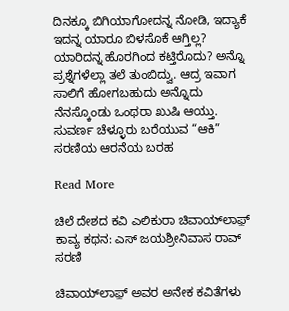ದಿನಕ್ಕೂ ಬಿಗಿಯಾಗೋದನ್ನ ನೋಡಿ, ಇದ್ಯಾಕೆ ಇದನ್ನ ಯಾರೂ ಬಿಳಸೊಕೆ ಆಗ್ತಿಲ್ಲ? ಯಾರಿದನ್ನ ಹೊರಗಿಂದ ಕಟ್ತಿರೊದು? ಅನ್ನೊ ಪ್ರಶ್ನೆಗಳೆಲ್ಲಾ ತಲೆ ತುಂಬಿದ್ವು. ಆದ್ರ ಇವಾಗ ಸಾಲಿಗೆ ಹೋಗಬಹುದು ಅನ್ನೊದು ನೆನಸ್ಕೊಂಡು ಒಂಥರಾ ಖುಷಿ ಆಯ್ತು.
ಸುವರ್ಣ ಚೆಳ್ಳೂರು ಬರೆಯುವ “ಆಕಿ” ಸರಣಿಯ ಆರನೆಯ ಬರಹ

Read More

ಚಿಲೆ ದೇಶದ ಕವಿ ಎಲಿಕುರಾ ಚಿವಾಯ್‌ಲಾಫ಼್ ಕಾವ್ಯ ಕಥನ: ಎಸ್ ಜಯಶ್ರೀನಿವಾಸ ರಾವ್ ಸರಣಿ

ಚಿವಾಯ್‌ಲಾಫ಼್ ಅವರ ಅನೇಕ ಕವಿತೆಗಳು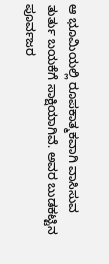ಆ ಭೂಮಿಯಲ್ಲಿ ರೂಪಕಾತ್ಮಕವಾಗಿ ವಾಸಿಸುವ ತುರ್ತು ಬಯಕೆಗೆ ಸಾಕ್ಷಿಯಾಗಿವೆ. ಅವರ ಬುಡಕಟ್ಟಿನ ಪೂರ್ವಜರ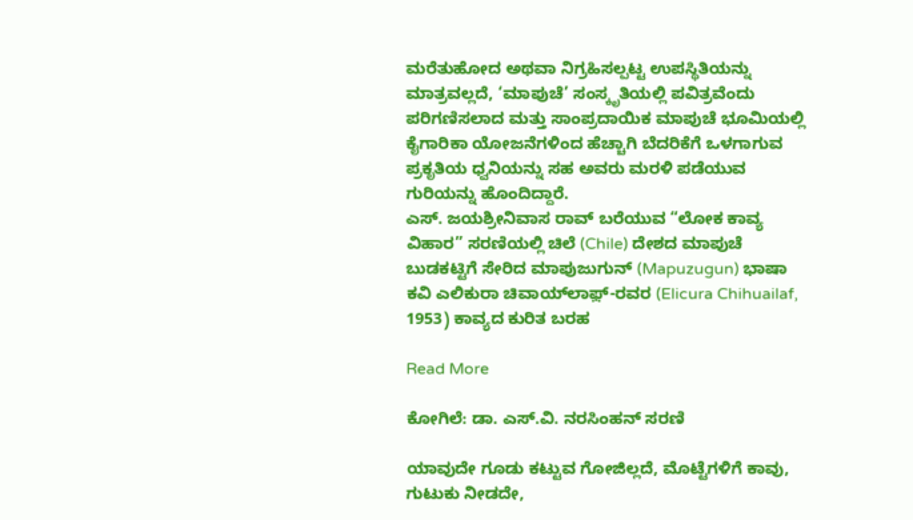ಮರೆತುಹೋದ ಅಥವಾ ನಿಗ್ರಹಿಸಲ್ಪಟ್ಟ ಉಪಸ್ಥಿತಿಯನ್ನು ಮಾತ್ರವಲ್ಲದೆ, ‘ಮಾಪುಚೆ’ ಸಂಸ್ಕೃತಿಯಲ್ಲಿ ಪವಿತ್ರವೆಂದು ಪರಿಗಣಿಸಲಾದ ಮತ್ತು ಸಾಂಪ್ರದಾಯಿಕ ಮಾಪುಚೆ ಭೂಮಿಯಲ್ಲಿ ಕೈಗಾರಿಕಾ ಯೋಜನೆಗಳಿಂದ ಹೆಚ್ಚಾಗಿ ಬೆದರಿಕೆಗೆ ಒಳಗಾಗುವ ಪ್ರಕೃತಿಯ ಧ್ವನಿಯನ್ನು ಸಹ ಅವರು ಮರಳಿ ಪಡೆಯುವ ಗುರಿಯನ್ನು ಹೊಂದಿದ್ದಾರೆ.
ಎಸ್. ಜಯಶ್ರೀನಿವಾಸ ರಾವ್ ಬರೆಯುವ “ಲೋಕ ಕಾವ್ಯ ವಿಹಾರ” ಸರಣಿಯಲ್ಲಿ ಚಿಲೆ (Chile) ದೇಶದ ಮಾಪುಚೆ ಬುಡಕಟ್ಟಿಗೆ ಸೇರಿದ ಮಾಪುಜುಗುನ್‌ (Mapuzugun) ಭಾಷಾ ಕವಿ ಎಲಿಕುರಾ ಚಿವಾಯ್‌ಲಾಫ಼್-ರವರ (Elicura Chihuailaf, 1953) ಕಾವ್ಯದ ಕುರಿತ ಬರಹ

Read More

ಕೋಗಿಲೆ: ಡಾ. ಎಸ್.ವಿ. ನರಸಿಂಹನ್‌‌ ಸರಣಿ

ಯಾವುದೇ ಗೂಡು ಕಟ್ಟುವ ಗೋಜಿಲ್ಲದೆ, ಮೊಟ್ಟೆಗಳಿಗೆ ಕಾವು, ಗುಟುಕು ನೀಡದೇ,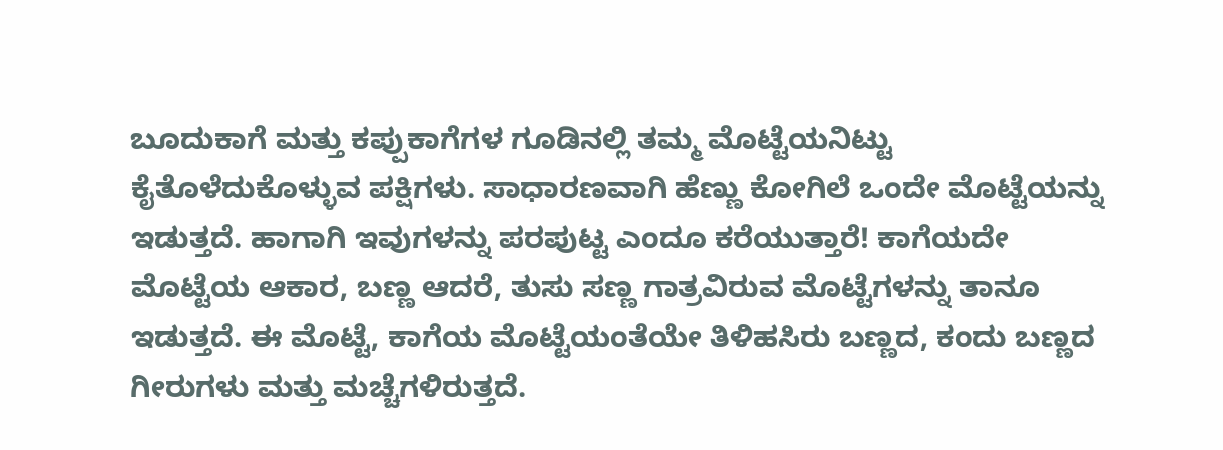ಬೂದುಕಾಗೆ ಮತ್ತು ಕಪ್ಪುಕಾಗೆಗಳ ಗೂಡಿನಲ್ಲಿ ತಮ್ಮ ಮೊಟ್ಟೆಯನಿಟ್ಟು ಕೈತೊಳೆದುಕೊಳ್ಳುವ ಪಕ್ಷಿಗಳು. ಸಾಧಾರಣವಾಗಿ ಹೆಣ್ಣು ಕೋಗಿಲೆ ಒಂದೇ ಮೊಟ್ಟೆಯನ್ನು ಇಡುತ್ತದೆ. ಹಾಗಾಗಿ ಇವುಗಳನ್ನು ಪರಪುಟ್ಟ ಎಂದೂ ಕರೆಯುತ್ತಾರೆ! ಕಾಗೆಯದೇ ಮೊಟ್ಟೆಯ ಆಕಾರ, ಬಣ್ಣ ಆದರೆ, ತುಸು ಸಣ್ಣ ಗಾತ್ರವಿರುವ ಮೊಟ್ಟೆಗಳನ್ನು ತಾನೂ ಇಡುತ್ತದೆ. ಈ ಮೊಟ್ಟೆ, ಕಾಗೆಯ ಮೊಟ್ಟೆಯಂತೆಯೇ ತಿಳಿಹಸಿರು ಬಣ್ಣದ, ಕಂದು ಬಣ್ಣದ ಗೀರುಗಳು ಮತ್ತು ಮಚ್ಚೆಗಳಿರುತ್ತದೆ.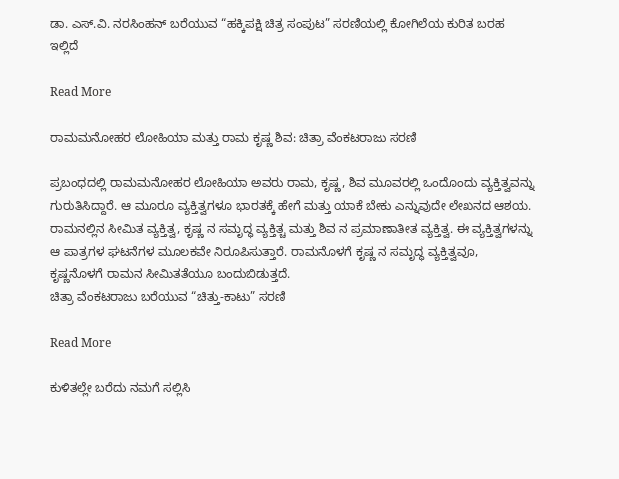ಡಾ. ಎಸ್.ವಿ. ನರಸಿಂಹನ್‌ ಬರೆಯುವ “ಹಕ್ಕಿಪಕ್ಷಿ ಚಿತ್ರ ಸಂಪುಟ” ಸರಣಿಯಲ್ಲಿ ಕೋಗಿಲೆಯ ಕುರಿತ ಬರಹ ಇಲ್ಲಿದೆ

Read More

ರಾಮಮನೋಹರ ಲೋಹಿಯಾ ಮತ್ತು ರಾಮ ಕೃಷ್ಣ ಶಿವ: ಚಿತ್ರಾ ವೆಂಕಟರಾಜು ಸರಣಿ

ಪ್ರಬಂಧದಲ್ಲಿ ರಾಮಮನೋಹರ ಲೋಹಿಯಾ ಅವರು ರಾಮ, ಕೃಷ್ಣ, ಶಿವ ಮೂವರಲ್ಲಿ ಒಂದೊಂದು ವ್ಯಕ್ತಿತ್ವವನ್ನು ಗುರುತಿಸಿದ್ದಾರೆ. ಆ ಮೂರೂ ವ್ಯಕ್ತಿತ್ವಗಳೂ ಭಾರತಕ್ಕೆ ಹೇಗೆ ಮತ್ತು ಯಾಕೆ ಬೇಕು ಎನ್ನುವುದೇ ಲೇಖನದ ಆಶಯ. ರಾಮನಲ್ಲಿನ ಸೀಮಿತ ವ್ಯಕ್ತಿತ್ವ, ಕೃಷ್ಣ ನ ಸಮೃದ್ಧ ವ್ಯಕ್ತಿತ್ಚ ಮತ್ತು ಶಿವ ನ ಪ್ರಮಾಣಾತೀತ ವ್ಯಕ್ತಿತ್ವ. ಈ ವ್ಯಕ್ತಿತ್ವಗಳನ್ನು ಆ ಪಾತ್ರಗಳ ಘಟನೆಗಳ ಮೂಲಕವೇ ನಿರೂಪಿಸುತ್ತಾರೆ. ರಾಮನೊಳಗೆ ಕೃಷ್ಣ ನ ಸಮೃದ್ಧ ವ್ಯಕ್ತಿತ್ವವೂ, ಕೃಷ್ಣನೊಳಗೆ ರಾಮನ ಸೀಮಿತತೆಯೂ ಬಂದುಬಿಡುತ್ತದೆ.
ಚಿತ್ರಾ ವೆಂಕಟರಾಜು ಬರೆಯುವ “ಚಿತ್ತು-ಕಾಟು” ಸರಣಿ

Read More

ಕುಳಿತಲ್ಲೇ ಬರೆದು ನಮಗೆ ಸಲ್ಲಿಸಿ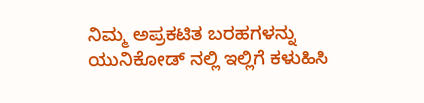ನಿಮ್ಮ ಅಪ್ರಕಟಿತ ಬರಹಗಳನ್ನು ಯುನಿಕೋಡ್ ನಲ್ಲಿ ಇಲ್ಲಿಗೆ ಕಳುಹಿಸಿ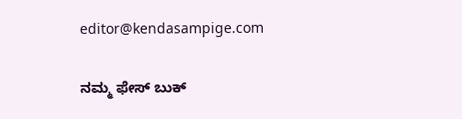editor@kendasampige.com

ನಮ್ಮ ಫೇಸ್ ಬುಕ್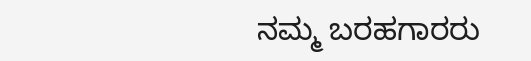ನಮ್ಮ ಬರಹಗಾರರು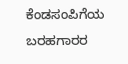ಕೆಂಡಸಂಪಿಗೆಯ ಬರಹಗಾರರ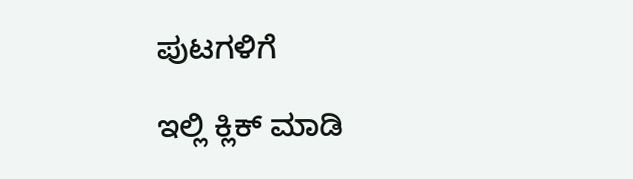ಪುಟಗಳಿಗೆ

ಇಲ್ಲಿ ಕ್ಲಿಕ್ ಮಾಡಿ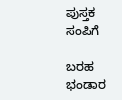ಪುಸ್ತಕ ಸಂಪಿಗೆ

ಬರಹ ಭಂಡಾರ